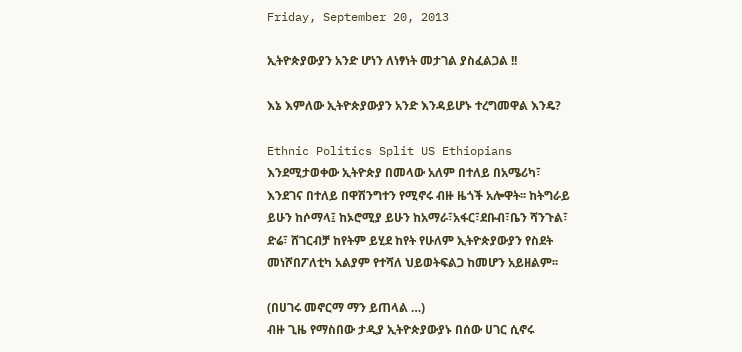Friday, September 20, 2013

ኢትዮጵያውያን አንድ ሆነን ለነፃነት መታገል ያስፈልጋል !!

እኔ እምለው ኢትዮጵያውያን አንድ እንዳይሆኑ ተረግመዋል እንዴ?

Ethnic Politics Split US Ethiopians እንደሚታወቀው ኢትዮጵያ በመላው አለም በተለይ በአሜሪካ፣ እንደገና በተለይ በዋሽንግተን የሚኖሩ ብዙ ዜጎች አሎዋት፡፡ ከትግራይ ይሁን ከሶማላ፤ ከኦሮሚያ ይሁን ከአማራ፣አፋር፣ደቡብ፣ቤን ሻንጉል፣ ድሬ፣ ሸገርብቻ ከየትም ይሂደ ከየት የሁለም ኢትዮጵያውያን የስደት መነሾበፖለቲካ አልያም የተሻለ ህይወትፍልጋ ከመሆን አይዘልም፡፡

(በሀገሩ መኖርማ ማን ይጠላል …)
ብዙ ጊዜ የማስበው ታዲያ ኢትዮጵያውያኑ በሰው ሀገር ሲኖሩ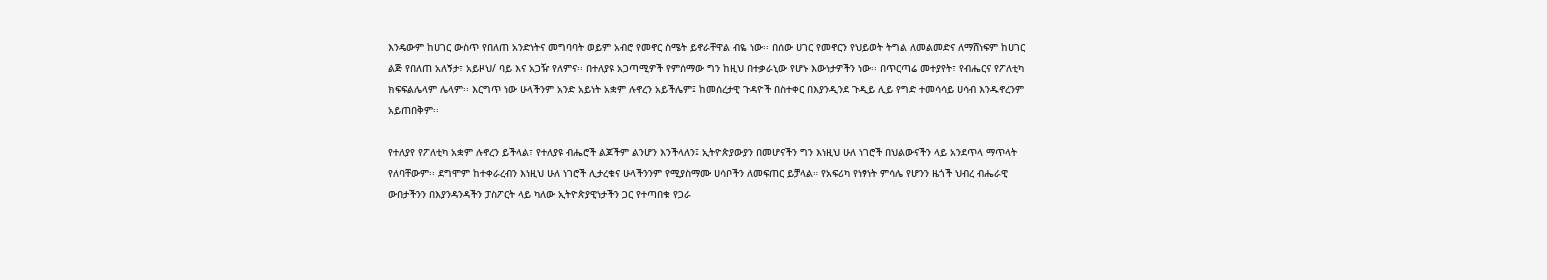እንዴውም ከሀገር ውስጥ የበለጠ አንድነትና መግባባት ወይም አብሮ የመኖር ስሜት ይኖራቸዋል ብዬ ነው፡፡ በሰው ሀገር የመኖርን የህይወት ትግል ለመልመድና ለማሸነፍም ከሀገር ልጅ የበለጠ አለኝታ፣ አይዞህ/ ባይ እና አጋዥ የለምና፡፡ በተለያዩ አጋጣሚዎች የምሰማው ግን ከዚህ በተቃራኒው የሆኑ እውነታዎችን ነው፡፡ በጥርጣሬ መተያየት፣ የብሔርና የፖለቲካ ክፍፍልሌላም ሌላም፡፡ እርግጥ ነው ሁላችንም አንድ አይነት አቋም ሉኖረን አይችሌም፤ ከመሰረታዊ ጉዳዮች በስተቀር በእያንዲንደ ጉዲይ ሊይ የግድ ተመሳሳይ ሀሳብ እንዱኖረንም አይጠበቅም፡፡

የተለያየ የፖለቲካ አቋም ሉኖረን ይችላል፣ የተለያዩ ብሔሮች ልጆችም ልንሆን እንችላለን፤ ኢትዮጵያውያን በመሆናችን ግን እነዚህ ሁለ ነገሮች በህልውናችን ላይ አንደጥላ ማጥላት የለባቸውም፡፡ ደግሞም ከተቀራረብን እነዚህ ሁለ ነገሮች ሊታረቁና ሁላችንንም የሚያስማሙ ሀሳቦችን ለመፍጠር ይቻላል። የአፍሪካ የነፃነት ምሳሌ የሆንን ዜጎች ህብረ ብሔራዊ ውበታችንን በእያንዳንዳችን ፓስፖርት ላይ ካለው ኢትዮጵያዊነታችን ጋር የተጣበቁ የጋራ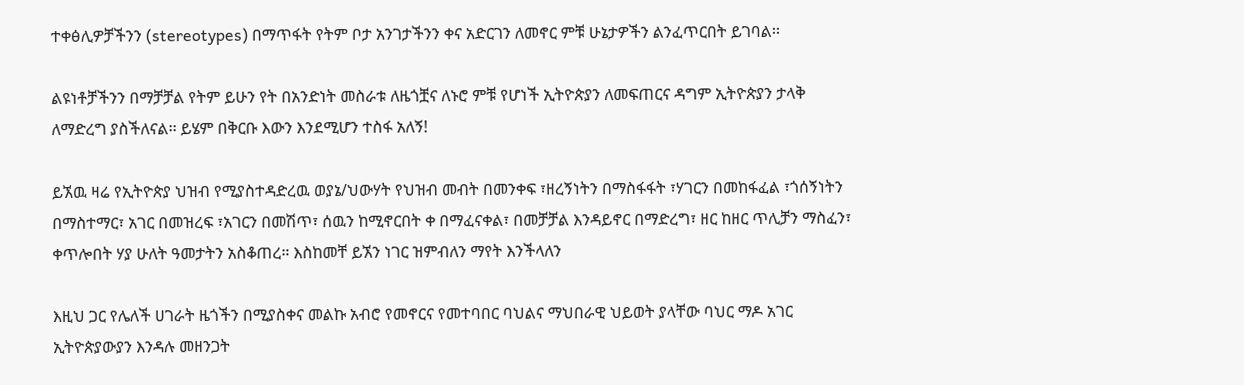ተቀፅሊዎቻችንን (stereotypes) በማጥፋት የትም ቦታ አንገታችንን ቀና አድርገን ለመኖር ምቹ ሁኔታዎችን ልንፈጥርበት ይገባል፡፡

ልዩነቶቻችንን በማቻቻል የትም ይሁን የት በአንድነት መስራቱ ለዜጎቿና ለኑሮ ምቹ የሆነች ኢትዮጵያን ለመፍጠርና ዳግም ኢትዮጵያን ታላቅ ለማድረግ ያስችለናል፡፡ ይሄም በቅርቡ እውን እንደሚሆን ተስፋ አለኝ!

ይኧዉ ዛሬ የኢትዮጵያ ህዝብ የሚያስተዳድረዉ ወያኔ/ህውሃት የህዝብ መብት በመንቀፍ ፣ዘረኝነትን በማስፋፋት ፣ሃገርን በመከፋፈል ፣ጎሰኝነትን በማስተማር፣ አገር በመዝረፍ ፣አገርን በመሽጥ፣ ሰዉን ከሚኖርበት ቀ በማፈናቀል፣ በመቻቻል እንዳይኖር በማድረግ፣ ዘር ከዘር ጥሊቻን ማስፈን፣ ቀጥሎበት ሃያ ሁለት ዓመታትን አስቆጠረ። እስከመቸ ይኧን ነገር ዝምብለን ማየት እንችላለን

እዚህ ጋር የሌለች ሀገራት ዜጎችን በሚያስቀና መልኩ አብሮ የመኖርና የመተባበር ባህልና ማህበራዊ ህይወት ያላቸው ባህር ማዶ አገር ኢትዮጵያውያን እንዳሉ መዘንጋት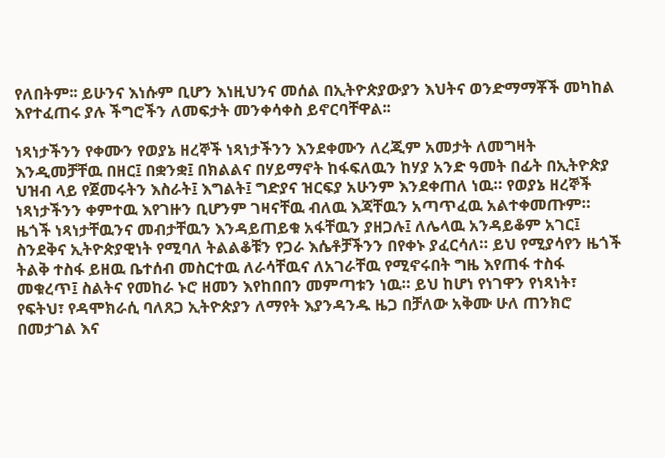የለበትም፡፡ ይሁንና እነሱም ቢሆን እነዚህንና መሰል በኢትዮጵያውያን እህትና ወንድማማቾች መካከል እየተፈጠሩ ያሉ ችግሮችን ለመፍታት መንቀሳቀስ ይኖርባቸዋል፡፡

ነጻነታችንን የቀሙን የወያኔ ዘረኞች ነጻነታችንን እንደቀሙን ለረጂም አመታት ለመግዛት እንዲመቻቸዉ በዘር፤ በቋንቋ፤ በክልልና በሃይማኖት ከፋፍለዉን ከሃያ አንድ ዓመት በፊት በኢትዮጵያ ህዝብ ላይ የጀመሩትን እስራት፤ እግልት፤ ግድያና ዝርፍያ አሁንም እንደቀጠለ ነዉ። የወያኔ ዘረኞች ነጻነታችንን ቀምተዉ እየገዙን ቢሆንም ገዛናቸዉ ብለዉ እጃቸዉን አጣጥፈዉ አልተቀመጡም። ዜጎች ነጻነታቸዉንና መብታቸዉን እንዳይጠይቁ አፋቸዉን ያዘጋሉ፤ ለሌላዉ አንዳይቆም አገር፤ ስንደቅና ኢትዮጵያዊነት የሚባለ ትልልቆቹን የጋራ እሴቶቻችንን በየቀኑ ያፈርሳለ። ይህ የሚያሳየን ዜጎች ትልቅ ተስፋ ይዘዉ ቤተሰብ መስርተዉ ለራሳቸዉና ለአገራቸዉ የሚኖሩበት ግዜ እየጠፋ ተስፋ መቁረጥ፤ ስልትና የመከራ ኑሮ ዘመን እየከበበን መምጣቱን ነዉ። ይህ ከሆነ የነገዋን የነጻነት፣ የፍትህ፣ የዳሞክራሲ ባለጸጋ ኢትዮጵያን ለማየት እያንዳንዱ ዜጋ በቻለው አቅሙ ሁለ ጠንክሮ በመታገል እና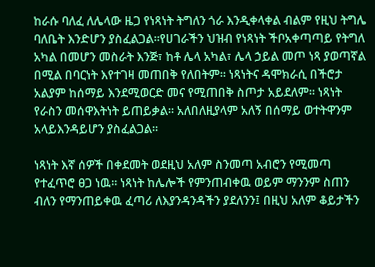ከራሱ ባለፈ ለሌላው ዜጋ የነጻነት ትግለን ጎራ እንዲቀላቀል ብልም የዚህ ትግሌ ባለቤት እንድሆን ያስፈልጋል፡፡የሀገራችን ህዝብ የነጻነት ችቦአቀጣጣይ የትግለ አካል በመሆን መስራት እንጅ፣ ከቶ ሌላ አካል፣ ሌላ ኃይል መጦ ነጻ ያወጣኛል በሚል በባርነት እየተገዛ መጠበቅ የለበትም። ነጻነትና ዳሞክራሲ በችሮታ አልያም ከሰማይ እንደሚወርድ መና የሚጠበቅ ስጦታ አይደለም። ነጻነት የራስን መሰዋእትነት ይጠይቃል። አለበለዚያላም አለኝ በሰማይ ወተትዋንም አላይእንዳይሆን ያስፈልጋል።

ነጻነት እኛ ሰዎች በቀደመት ወደዚህ አለም ስንመጣ አብሮን የሚመጣ የተፈጥሮ ፀጋ ነዉ። ነጻነት ከሌሎች የምንጠብቀዉ ወይም ማንንም ስጠን ብለን የማንጠይቀዉ ፈጣሪ ለእያንዳንዳችን ያደለንን፤ በዚህ አለም ቆይታችን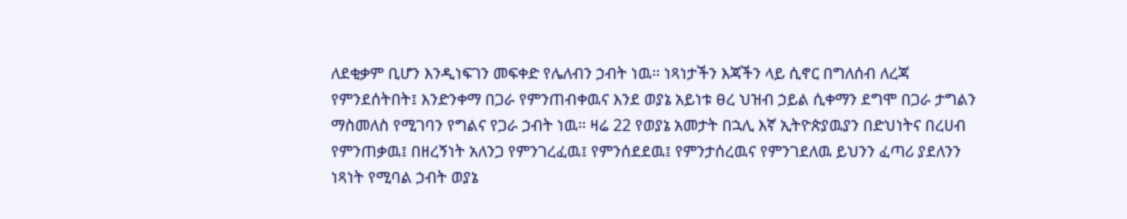ለደቂቃም ቢሆን እንዲነፍገን መፍቀድ የሌለብን ኃብት ነዉ። ነጻነታችን እጃችን ላይ ሲኖር በግለሰብ ለረጃ የምንደሰትበት፤ እንድንቀማ በጋራ የምንጠብቀዉና እንደ ወያኔ አይነቱ ፀረ ህዝብ ኃይል ሲቀማን ደግሞ በጋራ ታግልን ማስመለስ የሚገባን የግልና የጋራ ኃብት ነዉ። ዛሬ 22 የወያኔ አመታት በኋሊ እኛ ኢትዮጵያዉያን በድህነትና በረሀብ የምንጠቃዉ፤ በዘረኝነት አለንጋ የምንገረፈዉ፤ የምንሰደደዉ፤ የምንታሰረዉና የምንገደለዉ ይህንን ፈጣሪ ያደለንን ነጻነት የሚባል ኃብት ወያኔ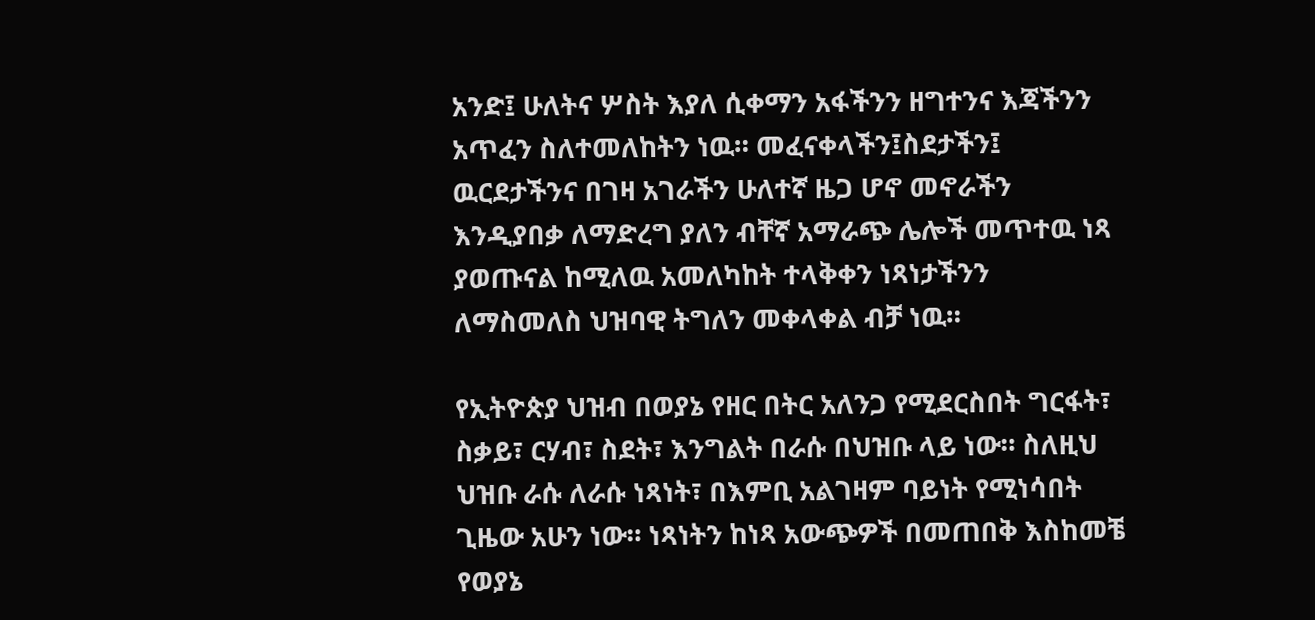አንድ፤ ሁለትና ሦስት እያለ ሲቀማን አፋችንን ዘግተንና እጃችንን አጥፈን ስለተመለከትን ነዉ። መፈናቀላችን፤ስደታችን፤ ዉርደታችንና በገዛ አገራችን ሁለተኛ ዜጋ ሆኖ መኖራችን እንዲያበቃ ለማድረግ ያለን ብቸኛ አማራጭ ሌሎች መጥተዉ ነጻ ያወጡናል ከሚለዉ አመለካከት ተላቅቀን ነጻነታችንን ለማስመለስ ህዝባዊ ትግለን መቀላቀል ብቻ ነዉ።

የኢትዮጵያ ህዝብ በወያኔ የዘር በትር አለንጋ የሚደርስበት ግርፋት፣ ስቃይ፣ ርሃብ፣ ስደት፣ እንግልት በራሱ በህዝቡ ላይ ነው። ስለዚህ ህዝቡ ራሱ ለራሱ ነጻነት፣ በእምቢ አልገዛም ባይነት የሚነሳበት ጊዜው አሁን ነው። ነጻነትን ከነጻ አውጭዎች በመጠበቅ እስከመቼ የወያኔ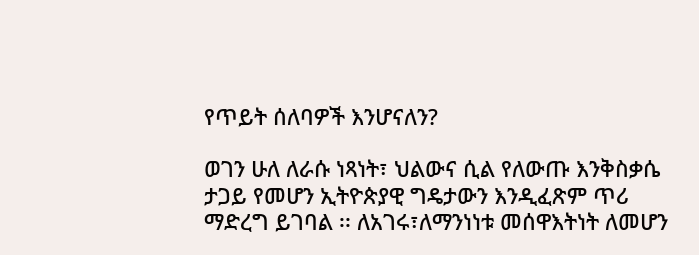የጥይት ሰለባዎች እንሆናለን?

ወገን ሁለ ለራሱ ነጻነት፣ ህልውና ሲል የለውጡ እንቅስቃሴ ታጋይ የመሆን ኢትዮጵያዊ ግዴታውን እንዲፈጽም ጥሪ ማድረግ ይገባል ፡፡ ለአገሩ፣ለማንነነቱ መሰዋእትነት ለመሆን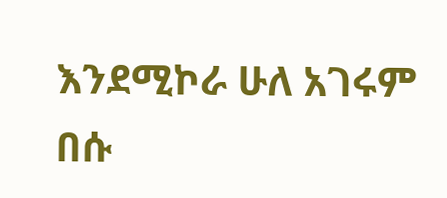እንደሚኮራ ሁለ አገሩም በሱ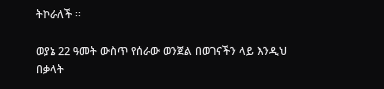ትኮራለች ፡፡

ወያኔ 22 ዓመት ውስጥ የሰራው ወንጀል በወገናችን ላይ እንዲህ በቃላት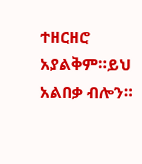ተዘርዘሮ አያልቅም።ይህ አልበቃ ብሎን።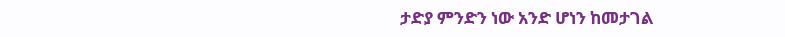ታድያ ምንድን ነው አንድ ሆነን ከመታገል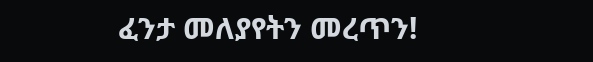ፈንታ መለያየትን መረጥን!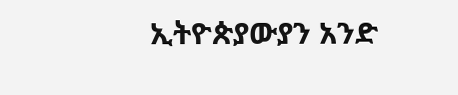ኢትዮጵያውያን አንድ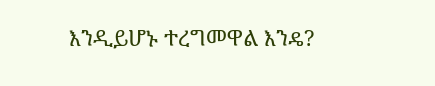እንዲይሆኑ ተረግመዋል እንዴ?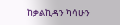ከቃልኪዳን ካሳሁን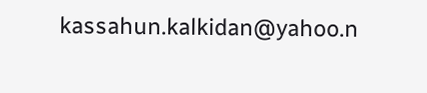kassahun.kalkidan@yahoo.n